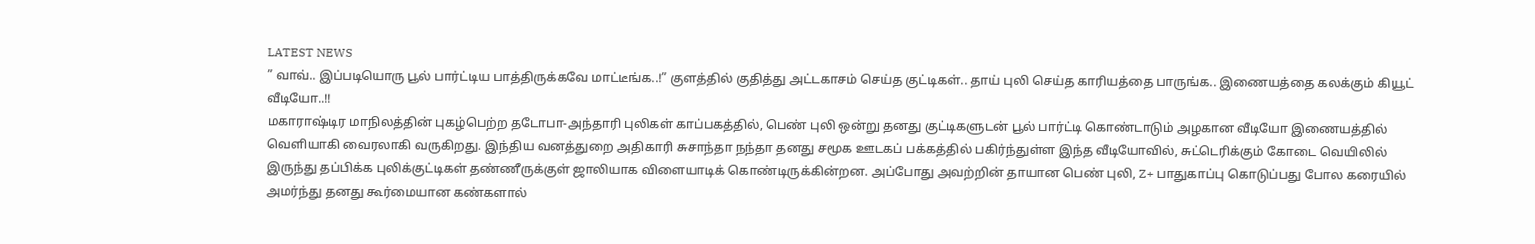LATEST NEWS
” வாவ்.. இப்படியொரு பூல் பார்ட்டிய பாத்திருக்கவே மாட்டீங்க..!” குளத்தில் குதித்து அட்டகாசம் செய்த குட்டிகள்.. தாய் புலி செய்த காரியத்தை பாருங்க.. இணையத்தை கலக்கும் கியூட் வீடியோ..!!
மகாராஷ்டிர மாநிலத்தின் புகழ்பெற்ற தடோபா-அந்தாரி புலிகள் காப்பகத்தில், பெண் புலி ஒன்று தனது குட்டிகளுடன் பூல் பார்ட்டி கொண்டாடும் அழகான வீடியோ இணையத்தில் வெளியாகி வைரலாகி வருகிறது. இந்திய வனத்துறை அதிகாரி சுசாந்தா நந்தா தனது சமூக ஊடகப் பக்கத்தில் பகிர்ந்துள்ள இந்த வீடியோவில், சுட்டெரிக்கும் கோடை வெயிலில் இருந்து தப்பிக்க புலிக்குட்டிகள் தண்ணீருக்குள் ஜாலியாக விளையாடிக் கொண்டிருக்கின்றன. அப்போது அவற்றின் தாயான பெண் புலி, Z+ பாதுகாப்பு கொடுப்பது போல கரையில் அமர்ந்து தனது கூர்மையான கண்களால்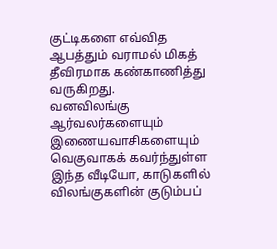குட்டிகளை எவ்வித ஆபத்தும் வராமல் மிகத் தீவிரமாக கண்காணித்து வருகிறது.
வனவிலங்கு ஆர்வலர்களையும் இணையவாசிகளையும் வெகுவாகக் கவர்ந்துள்ள இந்த வீடியோ, காடுகளில் விலங்குகளின் குடும்பப்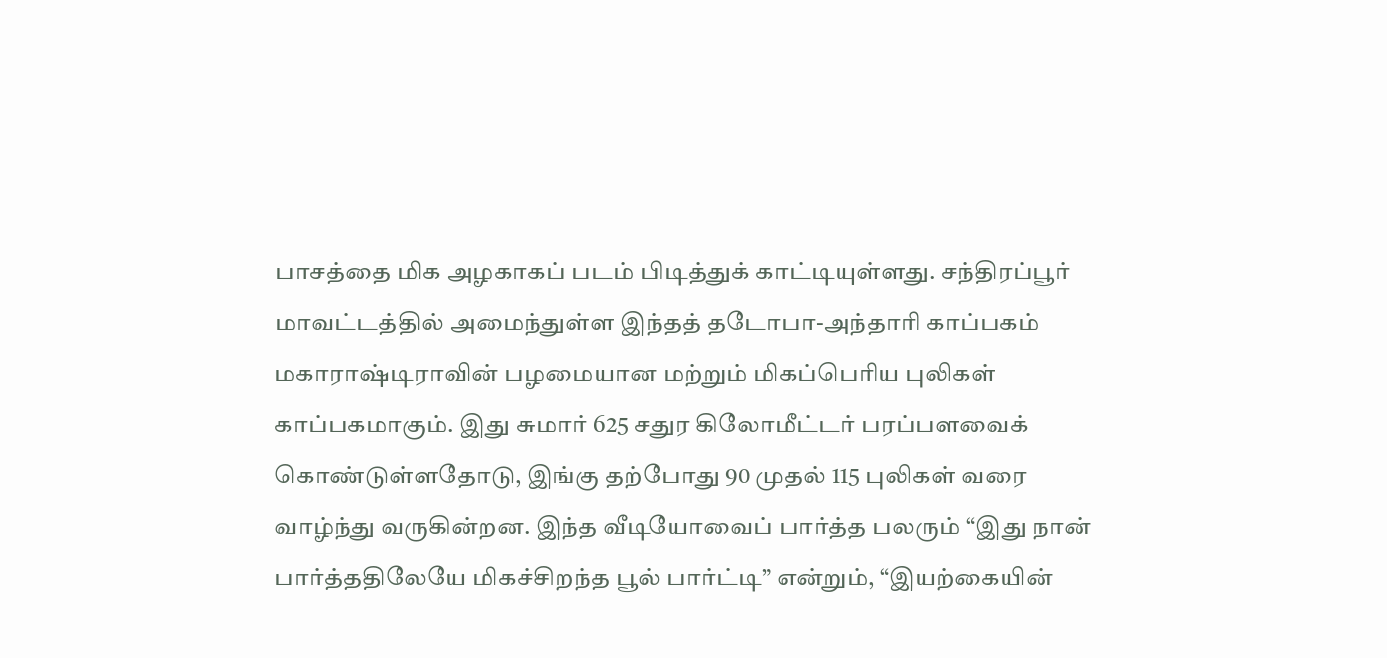பாசத்தை மிக அழகாகப் படம் பிடித்துக் காட்டியுள்ளது. சந்திரப்பூர் மாவட்டத்தில் அமைந்துள்ள இந்தத் தடோபா-அந்தாரி காப்பகம் மகாராஷ்டிராவின் பழமையான மற்றும் மிகப்பெரிய புலிகள் காப்பகமாகும். இது சுமார் 625 சதுர கிலோமீட்டர் பரப்பளவைக் கொண்டுள்ளதோடு, இங்கு தற்போது 90 முதல் 115 புலிகள் வரை வாழ்ந்து வருகின்றன. இந்த வீடியோவைப் பார்த்த பலரும் “இது நான் பார்த்ததிலேயே மிகச்சிறந்த பூல் பார்ட்டி” என்றும், “இயற்கையின்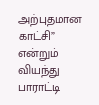அற்புதமான காட்சி” என்றும் வியந்து பாராட்டி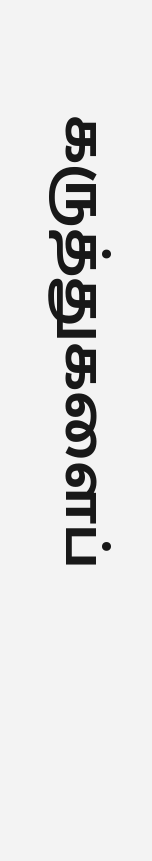கருத்துகளைப்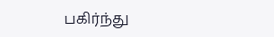பகிர்ந்து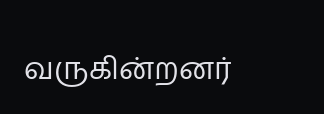வருகின்றனர்